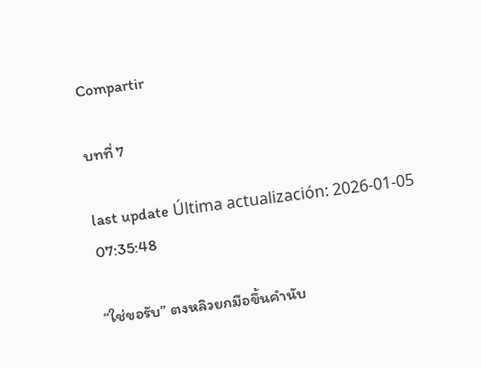Compartir

บทที่ 7

last update Última actualización: 2026-01-05 07:35:48

“ใช่ขอรับ” ตงหลิวยกมือขึ้นคำนับ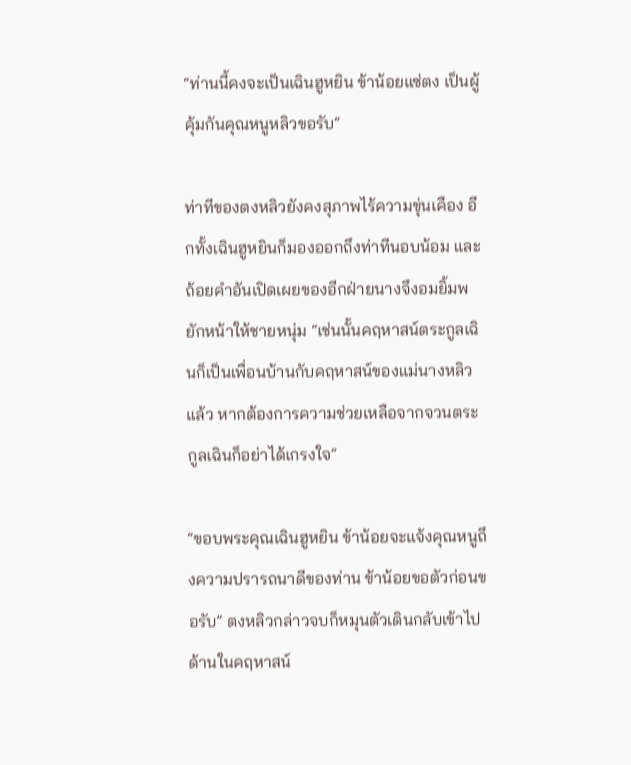“ท่านนี้คงจะเป็นเฉินฮูหยิน ข้าน้อยแซ่ตง เป็นผู้คุ้มกันคุณหนูหลิวขอรับ”

ท่าทีของตงหลิวยังคงสุภาพไร้ความขุ่นเคือง อีกทั้งเฉินฮูหยินก็มองออกถึงท่าทีนอบน้อม และถ้อยคำอันเปิดเผยของอีกฝ่ายนางจึงอมยิ้มพยักหน้าให้ชายหนุ่ม “เช่นนั้นคฤหาสน์ตระกูลเฉินก็เป็นเพื่อนบ้านกับคฤหาสน์ของแม่นางหลิวแล้ว หากต้องการความช่วยเหลือจากจวนตระกูลเฉินก็อย่าได้เกรงใจ”

“ขอบพระคุณเฉินฮูหยิน ข้าน้อยจะแจ้งคุณหนูถึงความปรารถนาดีของท่าน ข้าน้อยขอตัวก่อนขอรับ” ตงหลิวกล่าวจบก็หมุนตัวเดินกลับเข้าไปด้านในคฤหาสน์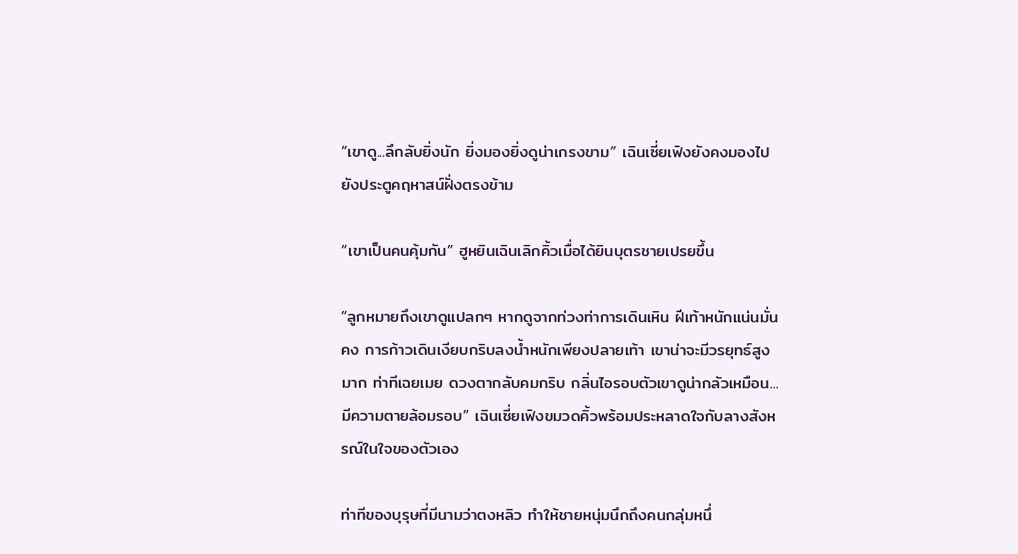“เขาดู...ลึกลับยิ่งนัก ยิ่งมองยิ่งดูน่าเกรงขาม” เฉินเซี่ยเฟิงยังคงมองไปยังประตูคฤหาสน์ฝั่งตรงข้าม

“เขาเป็นคนคุ้มกัน” ฮูหยินเฉินเลิกคิ้วเมื่อได้ยินบุตรชายเปรยขึ้น

“ลูกหมายถึงเขาดูแปลกๆ หากดูจากท่วงท่าการเดินเหิน ฝีเท้าหนักแน่นมั่นคง การก้าวเดินเงียบกริบลงน้ำหนักเพียงปลายเท้า เขาน่าจะมีวรยุทธ์สูงมาก ท่าทีเฉยเมย ดวงตากลับคมกริบ กลิ่นไอรอบตัวเขาดูน่ากลัวเหมือน...มีความตายล้อมรอบ” เฉินเซี่ยเฟิงขมวดคิ้วพร้อมประหลาดใจกับลางสังหรณ์ในใจของตัวเอง

ท่าทีของบุรุษที่มีนามว่าตงหลิว ทำให้ชายหนุ่มนึกถึงคนกลุ่มหนึ่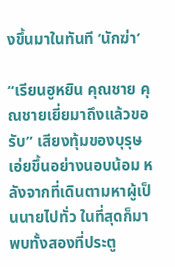งขึ้นมาในทันที ‘นักฆ่า’

“เรียนฮูหยิน คุณชาย คุณชายเยี่ยมาถึงแล้วขอรับ” เสียงทุ้มของบุรุษเอ่ยขึ้นอย่างนอบน้อม หลังจากที่เดินตามหาผู้เป็นนายไปทั่ว ในที่สุดก็มาพบทั้งสองที่ประตู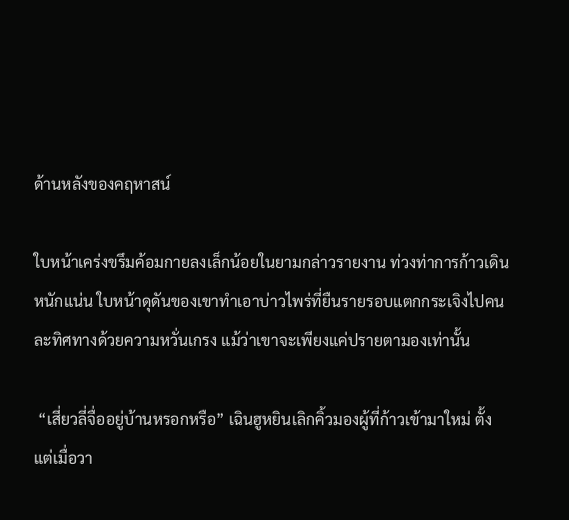ด้านหลังของคฤหาสน์

ใบหน้าเคร่งขรึมค้อมกายลงเล็กน้อยในยามกล่าวรายงาน ท่วงท่าการก้าวเดินหนักแน่น ใบหน้าดุดันของเขาทำเอาบ่าวไพร่ที่ยืนรายรอบแตกกระเจิงไปคนละทิศทางด้วยความหวั่นเกรง แม้ว่าเขาจะเพียงแค่ปรายตามองเท่านั้น

 “เสี่ยวลี่จื่ออยู่บ้านหรอกหรือ” เฉินฮูหยินเลิกคิ้วมองผู้ที่ก้าวเข้ามาใหม่ ตั้งแต่เมื่อวา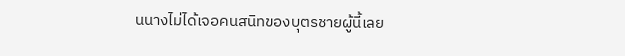นนางไม่ได้เจอคนสนิทของบุตรชายผู้นี้เลย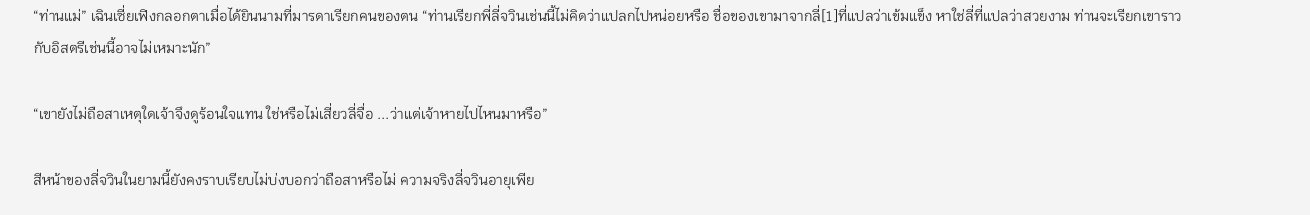“ท่านแม่” เฉินเซี่ยเฟิงกลอกตาเมื่อได้ยินนามที่มารดาเรียกคนของตน “ท่านเรียกพี่ลี่จวินเช่นนี้ไม่คิดว่าแปลกไปหน่อยหรือ ชื่อของเขามาจากลี่[1]ที่แปลว่าเข้มแข็ง หาใช่ลี่ที่แปลว่าสวยงาม ท่านจะเรียกเขาราวกับอิสตรีเช่นนี้อาจไม่เหมาะนัก”

“เขายังไม่ถือสาเหตุใดเจ้าจึงดูร้อนใจแทน ใช่หรือไม่เสี่ยวลี่จื่อ ...ว่าแต่เจ้าหายไปไหนมาหรือ”

สีหน้าของลี่จวินในยามนี้ยังคงราบเรียบไม่บ่งบอกว่าถือสาหรือไม่ ความจริงลี่จวินอายุเพีย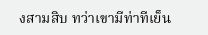งสามสิบ ทว่าเขามีท่าทีเย็น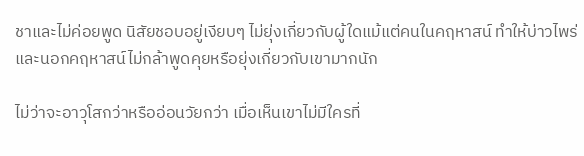ชาและไม่ค่อยพูด นิสัยชอบอยู่เงียบๆ ไม่ยุ่งเกี่ยวกับผู้ใดแม้แต่คนในคฤหาสน์ ทำให้บ่าวไพร่และนอกคฤหาสน์ไม่กล้าพูดคุยหรือยุ่งเกี่ยวกับเขามากนัก

ไม่ว่าจะอาวุโสกว่าหรืออ่อนวัยกว่า เมื่อเห็นเขาไม่มีใครที่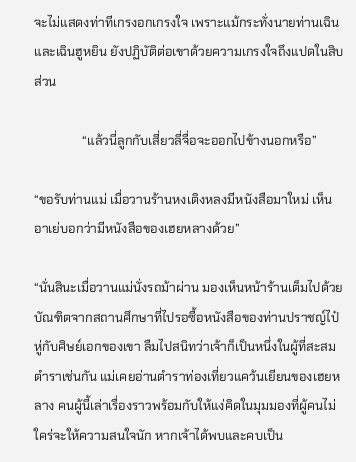จะไม่แสดงท่าทีเกรงอกเกรงใจ เพราะแม้กระทั่งนายท่านเฉิน และเฉินฮูหยิน ยังปฏิบัติต่อเขาด้วยความเกรงใจถึงแปดในสิบส่วน

               “แล้วนี่ลูกกับเสี่ยวลี่จื่อจะออกไปข้างนอกหรือ”

“ขอรับท่านแม่ เมื่อวานร้านหงเติงหลงมีหนังสือมาใหม่ เห็นอาเย่บอกว่ามีหนังสือของเฮยหลางด้วย”

“นั่นสินะเมื่อวานแม่นั่งรถม้าผ่าน มองเห็นหน้าร้านเต็มไปด้วยบัณฑิตจากสถานศึกษาที่ไปรอซื้อหนังสือของท่านปราชญ์ไป๋หู่กับศิษย์เอกของเขา ลืมไปสนิทว่าเจ้าก็เป็นหนึ่งในผู้ที่สะสมตำราเช่นกัน แม่เคยอ่านตำราท่องเที่ยวแคว้นเยียนของเฮยหลาง คนผู้นี้เล่าเรื่องราวพร้อมกับให้แง่คิดในมุมมองที่ผู้คนไม่ใคร่จะให้ความสนใจนัก หากเจ้าได้พบและคบเป็น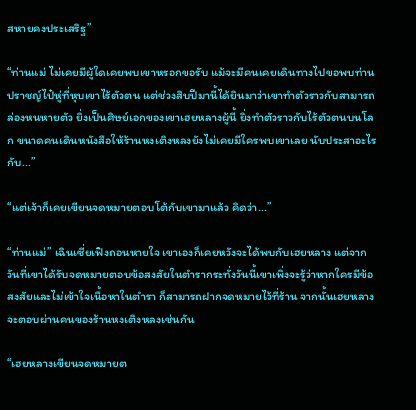สหายคงประเสริฐ”

“ท่านแม่ ไม่เคยมีผู้ใดเคยพบเขาหรอกขอรับ แม้จะมีคนเคยเดินทางไปขอพบท่านปราชญ์ไป๋หู่ที่หุบเขาไร้ตัวตน แต่ช่วงสิบปีมานี้ได้ยินมาว่าเขาทำตัวราวกับสามารถล่องหนหายตัว ยิ่งเป็นศิษย์เอกของเขาเฮยหลางผู้นี้ ยิ่งทำตัวราวกับไร้ตัวตนบนโลก ขนาดคนเดินหนังสือให้ร้านหงเติงหลงยังไม่เคยมีใครพบเขาเลย นับประสาอะไรกับ...”

“แต่เจ้าก็เคยเขียนจดหมายตอบโต้กับเขามาแล้ว คิดว่า...”

“ท่านแม่” เฉินเซี่ยเฟิงถอนหายใจ เขาเองก็เคยหวังจะได้พบกับเฮยหลาง แต่จากวันที่เขาได้รับจดหมายตอบข้อสงสัยในตำรากระทั่งวันนี้เขาเพิ่งจะรู้ว่าหากใครมีข้อสงสัยและไม่เข้าใจเนื้อหาในตำรา ก็สามารถฝากจดหมายไว้ที่ร้าน จากนั้นเฮยหลางจะตอบผ่านคนของร้านหงเติงหลงเช่นกัน

“เฮยหลางเขียนจดหมายต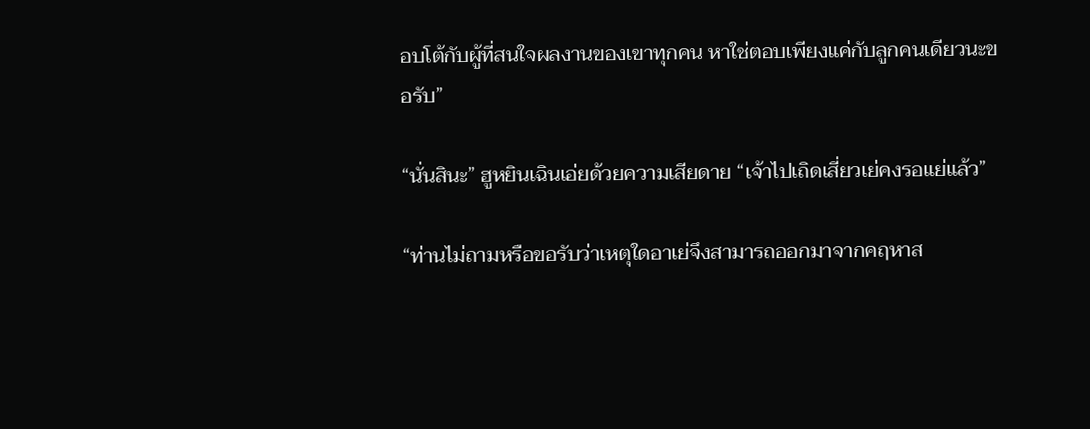อบโต้กับผู้ที่สนใจผลงานของเขาทุกคน หาใช่ตอบเพียงแค่กับลูกคนเดียวนะขอรับ”

“นั่นสินะ” ฮูหยินเฉินเอ่ยด้วยความเสียดาย “เจ้าไปเถิดเสี่ยวเย่คงรอแย่แล้ว”

“ท่านไม่ถามหรือขอรับว่าเหตุใดอาเย่จึงสามารถออกมาจากคฤหาส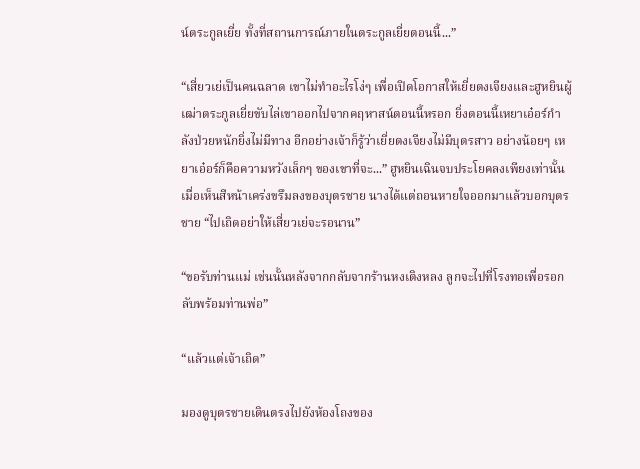น์ตระกูลเยี่ย ทั้งที่สถานการณ์ภายในตระกูลเยี่ยตอนนี้...”

“เสี่ยวเย่เป็นคนฉลาด เขาไม่ทำอะไรโง่ๆ เพื่อเปิดโอกาสให้เยี่ยตงเจียงและฮูหยินผู้เฒ่าตระกูลเยี่ยขับไล่เขาออกไปจากคฤหาสน์ตอนนี้หรอก ยิ่งตอนนี้เหยาเอ๋อร์กำลังป่วยหนักยิ่งไม่มีทาง อีกอย่างเจ้าก็รู้ว่าเยี่ยตงเจียงไม่มีบุตรสาว อย่างน้อยๆ เหยาเอ๋อร์ก็คือความหวังเล็กๆ ของเขาที่จะ...” ฮูหยินเฉินจบประโยคลงเพียงเท่านั้นเมื่อเห็นสีหน้าเคร่งขรึมลงของบุตรชาย นางได้แต่ถอนหายใจออกมาแล้วบอกบุตรชาย “ไปเถิดอย่าให้เสี่ยวเย่จะรอนาน”

“ขอรับท่านแม่ เช่นนั้นหลังจากกลับจากร้านหงเติงหลง ลูกจะไปที่โรงทอเพื่อรอกลับพร้อมท่านพ่อ”

“แล้วแต่เจ้าเถิด”

มองดูบุตรชายเดินตรงไปยังห้องโถงของ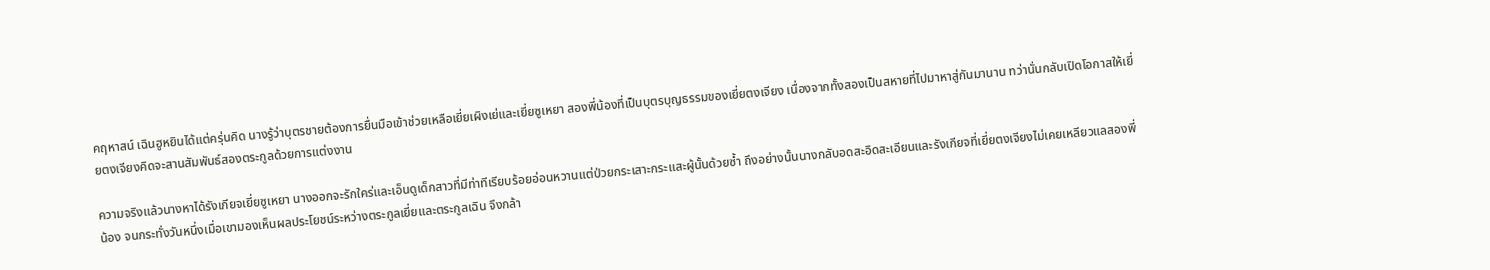คฤหาสน์ เฉินฮูหยินได้แต่ครุ่นคิด นางรู้ว่าบุตรชายต้องการยื่นมือเข้าช่วยเหลือเยี่ยเผิงเย่และเยี่ยซูเหยา สองพี่น้องที่เป็นบุตรบุญธรรมของเยี่ยตงเจียง เนื่องจากทั้งสองเป็นสหายที่ไปมาหาสู่กันมานาน ทว่านั่นกลับเปิดโอกาสให้เยี่ยตงเจียงคิดจะสานสัมพันธ์สองตระกูลด้วยการแต่งงาน

ความจริงแล้วนางหาได้รังเกียจเยี่ยซูเหยา นางออกจะรักใคร่และเอ็นดูเด็กสาวที่มีท่าทีเรียบร้อยอ่อนหวานแต่ป่วยกระเสาะกระแสะผู้นั้นด้วยซ้ำ ถึงอย่างนั้นนางกลับอดสะอิดสะเอียนและรังเกียจที่เยี่ยตงเจียงไม่เคยเหลียวแลสองพี่น้อง จนกระทั่งวันหนึ่งเมื่อเขามองเห็นผลประโยชน์ระหว่างตระกูลเยี่ยและตระกูลเฉิน จึงกล้า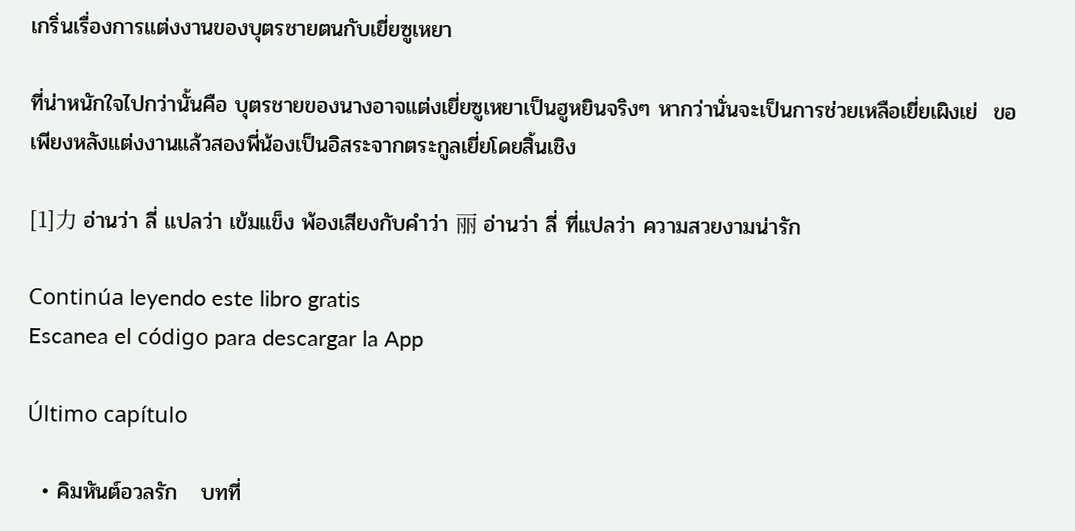เกริ่นเรื่องการแต่งงานของบุตรชายตนกับเยี่ยซูเหยา

ที่น่าหนักใจไปกว่านั้นคือ บุตรชายของนางอาจแต่งเยี่ยซูเหยาเป็นฮูหยินจริงๆ หากว่านั่นจะเป็นการช่วยเหลือเยี่ยเผิงเย่  ขอเพียงหลังแต่งงานแล้วสองพี่น้องเป็นอิสระจากตระกูลเยี่ยโดยสิ้นเชิง

[1]力 อ่านว่า ลี่ แปลว่า เข้มแข็ง พ้องเสียงกับคำว่า 丽 อ่านว่า ลี่ ที่แปลว่า ความสวยงามน่ารัก

Continúa leyendo este libro gratis
Escanea el código para descargar la App

Último capítulo

  • คิมหันต์อวลรัก   บทที่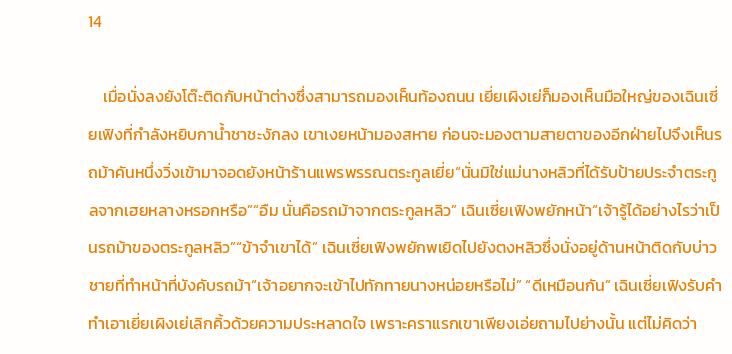14

    เมื่อนั่งลงยังโต๊ะติดกับหน้าต่างซึ่งสามารถมองเห็นท้องถนน เยี่ยเผิงเย่ก็มองเห็นมือใหญ่ของเฉินเซี่ยเฟิงที่กำลังหยิบกาน้ำชาชะงักลง เขาเงยหน้ามองสหาย ก่อนจะมองตามสายตาของอีกฝ่ายไปจึงเห็นรถม้าคันหนึ่งวิ่งเข้ามาจอดยังหน้าร้านแพรพรรณตระกูลเยี่ย“นั่นมิใช่แม่นางหลิวที่ได้รับป้ายประจำตระกูลจากเฮยหลางหรอกหรือ”“อืม นั่นคือรถม้าจากตระกูลหลิว” เฉินเซี่ยเฟิงพยักหน้า“เจ้ารู้ได้อย่างไรว่าเป็นรถม้าของตระกูลหลิว”“ข้าจำเขาได้” เฉินเซี่ยเฟิงพยักพเยิดไปยังตงหลิวซึ่งนั่งอยู่ด้านหน้าติดกับบ่าวชายที่ทำหน้าที่บังคับรถม้า“เจ้าอยากจะเข้าไปทักทายนางหน่อยหรือไม่” “ดีเหมือนกัน” เฉินเซี่ยเฟิงรับคำทำเอาเยี่ยเผิงเย่เลิกคิ้วด้วยความประหลาดใจ เพราะคราแรกเขาเพียงเอ่ยถามไปย่างนั้น แต่ไม่คิดว่า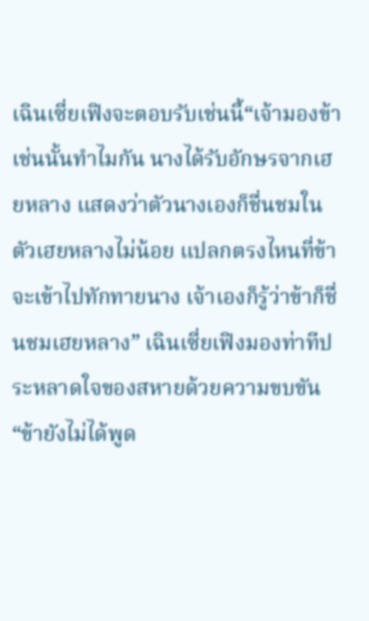เฉินเซี่ยเฟิงจะตอบรับเช่นนี้“เจ้ามองข้าเช่นนั้นทำไมกัน นางได้รับอักษรจากเฮยหลาง แสดงว่าตัวนางเองก็ชื่นชมในตัวเฮยหลางไม่น้อย แปลกตรงไหนที่ข้าจะเข้าไปทักทายนาง เจ้าเองก็รู้ว่าข้าก็ชื่นชมเฮยหลาง” เฉินเซี่ยเฟิงมองท่าทีประหลาดใจของสหายด้วยความขบขัน “ข้ายังไม่ได้พูด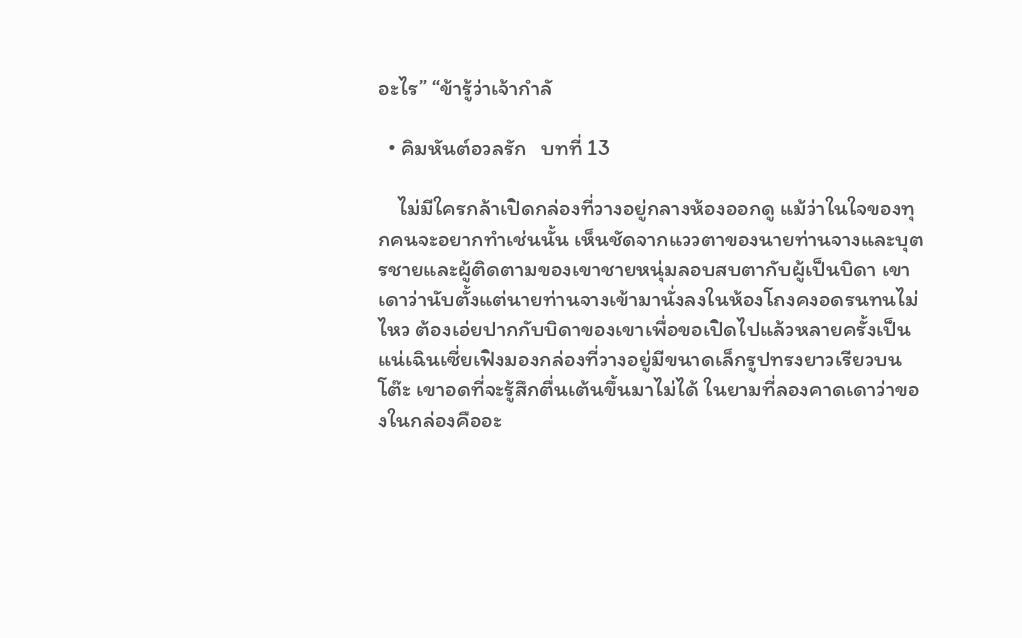อะไร” “ข้ารู้ว่าเจ้ากำลั

  • คิมหันต์อวลรัก   บทที่ 13

    ไม่มีใครกล้าเปิดกล่องที่วางอยู่กลางห้องออกดู แม้ว่าในใจของทุกคนจะอยากทำเช่นนั้น เห็นชัดจากแววตาของนายท่านจางและบุตรชายและผู้ติดตามของเขาชายหนุ่มลอบสบตากับผู้เป็นบิดา เขาเดาว่านับตั้งแต่นายท่านจางเข้ามานั่งลงในห้องโถงคงอดรนทนไม่ไหว ต้องเอ่ยปากกับบิดาของเขาเพื่อขอเปิดไปแล้วหลายครั้งเป็นแน่เฉินเซี่ยเฟิงมองกล่องที่วางอยู่มีขนาดเล็กรูปทรงยาวเรียวบนโต๊ะ เขาอดที่จะรู้สึกตื่นเต้นขึ้นมาไม่ได้ ในยามที่ลองคาดเดาว่าของในกล่องคืออะ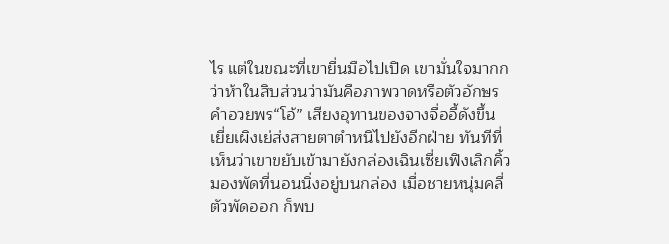ไร แต่ในขณะที่เขายื่นมือไปเปิด เขามั่นใจมากกว่าห้าในสิบส่วนว่ามันคือภาพวาดหรือตัวอักษรคำอวยพร“โอ้” เสียงอุทานของจางจื่ออี้ดังขึ้น เยี่ยเผิงเย่ส่งสายตาตำหนิไปยังอีกฝ่าย ทันทีที่เห็นว่าเขาขยับเข้ามายังกล่องเฉินเซี่ยเฟิงเลิกคิ้วมองพัดที่นอนนิ่งอยู่บนกล่อง เมื่อชายหนุ่มคลี่ตัวพัดออก ก็พบ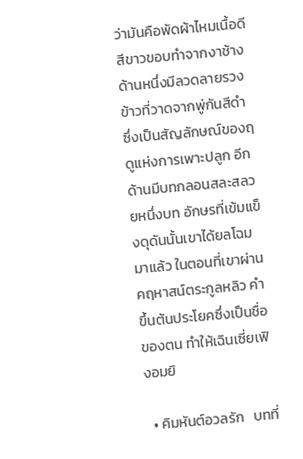ว่ามันคือพัดผ้าไหมเนื้อดีสีขาวขอบทำจากงาช้าง ด้านหนึ่งมีลวดลายรวงข้าวที่วาดจากพู่กันสีดำ ซึ่งเป็นสัญลักษณ์ของฤดูแห่งการเพาะปลูก อีกด้านมีบทกลอนสละสลวยหนึ่งบท อักษรที่เข้มแข็งดุดันนั้นเขาได้ยลโฉมมาแล้ว ในตอนที่เขาผ่านคฤหาสน์ตระกูลหลิว คำขึ้นต้นประโยคซึ่งเป็นชื่อของตน ทำให้เฉินเซี่ยเฟิงอมยิ

  • คิมหันต์อวลรัก   บทที่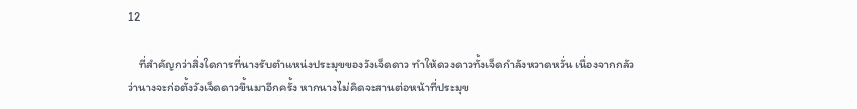12

    ที่สำคัญกว่าสิ่งใดการที่นางรับตำแหน่งประมุขของวังเจ็ดดาว ทำให้ดวงดาวทั้งเจ็ดกำลังหวาดหวั่น เนื่องจากกลัวว่านางจะก่อตั้งวังเจ็ดดาวขึ้นมาอีกครั้ง หากนางไม่คิดจะสานต่อหน้าที่ประมุข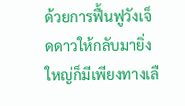ด้วยการฟื้นฟูวังเจ็ดดาวให้กลับมายิ่งใหญ่ก็มีเพียงทางเลื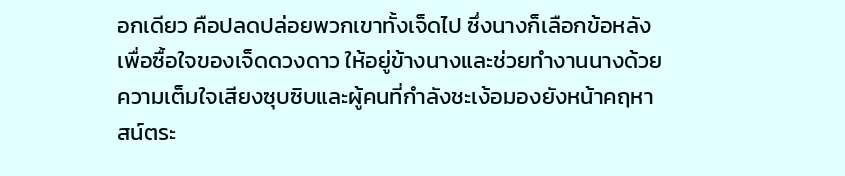อกเดียว คือปลดปล่อยพวกเขาทั้งเจ็ดไป ซึ่งนางก็เลือกข้อหลังเพื่อซื้อใจของเจ็ดดวงดาว ให้อยู่ข้างนางและช่วยทำงานนางด้วยความเต็มใจเสียงซุบซิบและผู้คนที่กำลังชะเง้อมองยังหน้าคฤหาสน์ตระ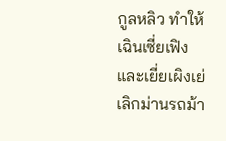กูลหลิว ทำให้เฉินเซี่ยเฟิงและเยี่ยเผิงเย่เลิกม่านรถม้า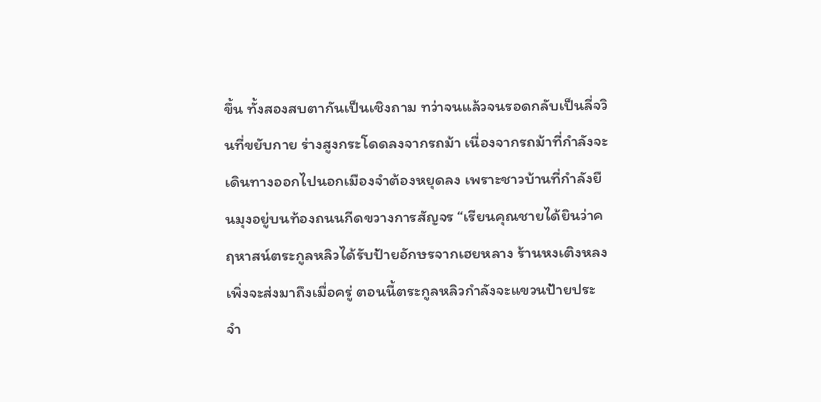ขึ้น ทั้งสองสบตากันเป็นเชิงถาม ทว่าจนแล้วจนรอดกลับเป็นลี่จวินที่ขยับกาย ร่างสูงกระโดดลงจากรถม้า เนื่องจากรถม้าที่กำลังจะเดินทางออกไปนอกเมืองจำต้องหยุดลง เพราะชาวบ้านที่กำลังยืนมุงอยู่บนท้องถนนกีดขวางการสัญจร “เรียนคุณชายได้ยินว่าคฤหาสน์ตระกูลหลิวได้รับป้ายอักษรจากเฮยหลาง ร้านหงเติงหลงเพิ่งจะส่งมาถึงเมื่อครู่ ตอนนี้ตระกูลหลิวกำลังจะแขวนป้ายประจำ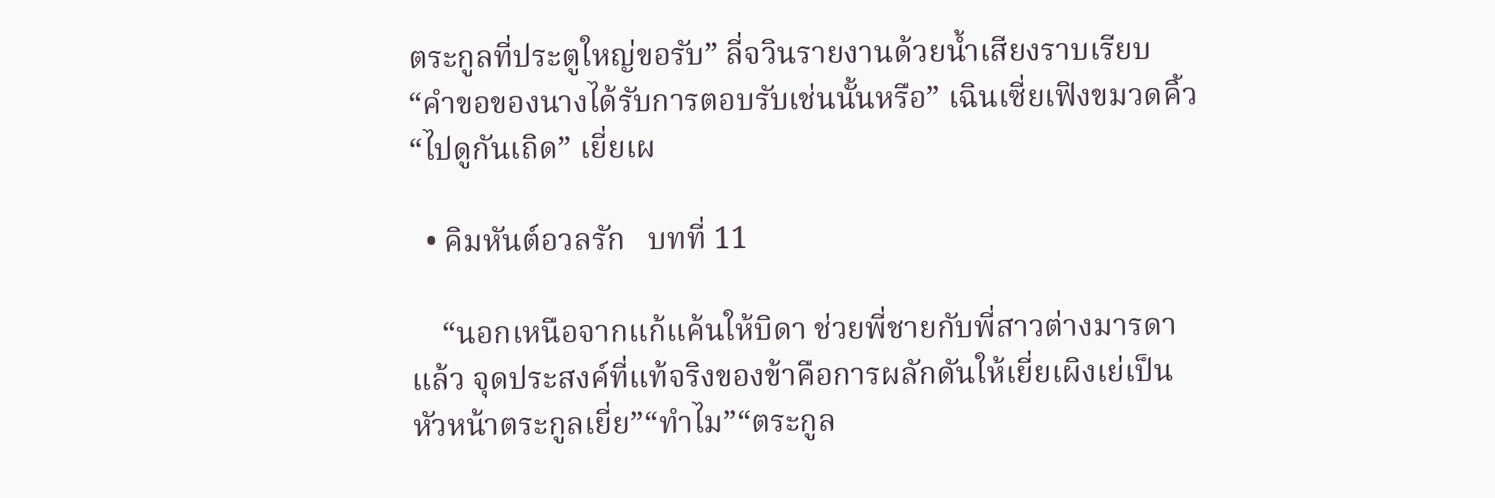ตระกูลที่ประตูใหญ่ขอรับ” ลี่จวินรายงานด้วยน้ำเสียงราบเรียบ “คำขอของนางได้รับการตอบรับเช่นนั้นหรือ” เฉินเซี่ยเฟิงขมวดคิ้ว “ไปดูกันเถิด” เยี่ยเผ

  • คิมหันต์อวลรัก   บทที่ 11

    “นอกเหนือจากแก้แค้นให้บิดา ช่วยพี่ชายกับพี่สาวต่างมารดาแล้ว จุดประสงค์ที่แท้จริงของข้าคือการผลักดันให้เยี่ยเผิงเย่เป็นหัวหน้าตระกูลเยี่ย”“ทำไม”“ตระกูล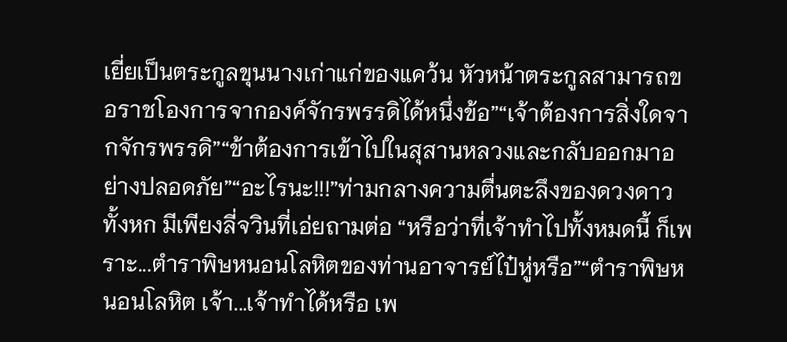เยี่ยเป็นตระกูลขุนนางเก่าแก่ของแคว้น หัวหน้าตระกูลสามารถขอราชโองการจากองค์จักรพรรดิได้หนึ่งข้อ”“เจ้าต้องการสิ่งใดจากจักรพรรดิ”“ข้าต้องการเข้าไปในสุสานหลวงและกลับออกมาอย่างปลอดภัย”“อะไรนะ!!!”ท่ามกลางความตื่นตะลึงของดวงดาวทั้งหก มีเพียงลี่จวินที่เอ่ยถามต่อ “หรือว่าที่เจ้าทำไปทั้งหมดนี้ ก็เพราะ...ตำราพิษหนอนโลหิตของท่านอาจารย์ไป๋หู่หรือ”“ตำราพิษหนอนโลหิต เจ้า...เจ้าทำได้หรือ เพ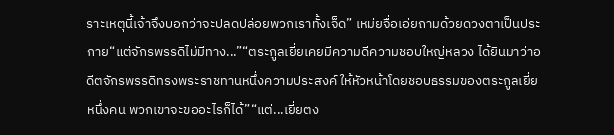ราะเหตุนี้เจ้าจึงบอกว่าจะปลดปล่อยพวกเราทั้งเจ็ด” เหม่ยจื่อเอ่ยถามด้วยดวงตาเป็นประกาย“แต่จักรพรรดิไม่มีทาง...”“ตระกูลเยี่ยเคยมีความดีความชอบใหญ่หลวง ได้ยินมาว่าอดีตจักรพรรดิทรงพระราชทานหนึ่งความประสงค์ ให้หัวหน้าโดยชอบธรรมของตระกูลเยี่ยหนึ่งคน พวกเขาจะขออะไรก็ได้”“แต่...เยี่ยตง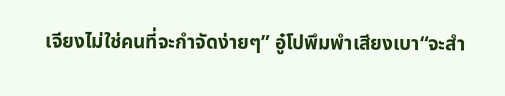เจียงไม่ใช่คนที่จะกำจัดง่ายๆ” อู๋โปพึมพำเสียงเบา“จะสำ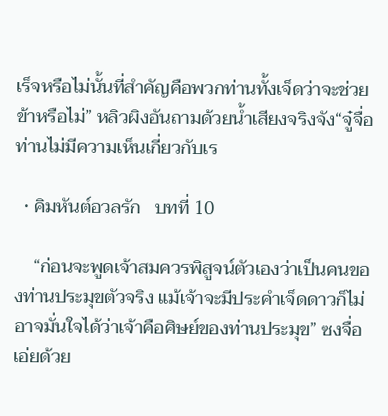เร็จหรือไม่นั้นที่สำคัญคือพวกท่านทั้งเจ็ดว่าจะช่วยข้าหรือไม่” หลิวผิงอันถามด้วยน้ำเสียงจริงจัง“จู๋จื่อท่านไม่มีความเห็นเกี่ยวกับเร

  • คิมหันต์อวลรัก   บทที่ 10

    “ก่อนจะพูดเจ้าสมควรพิสูจน์ตัวเองว่าเป็นคนของท่านประมุขตัวจริง แม้เจ้าจะมีประคำเจ็ดดาวก็ไม่อาจมั่นใจได้ว่าเจ้าคือศิษย์ของท่านประมุข” ซงจื่อเอ่ยด้วย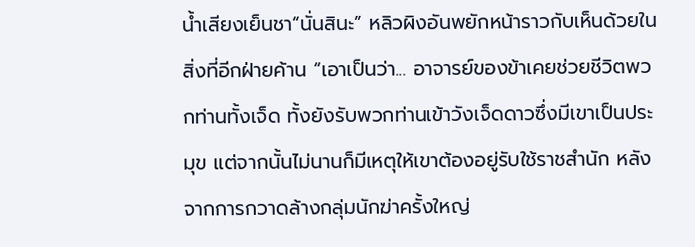น้ำเสียงเย็นชา“นั่นสินะ” หลิวผิงอันพยักหน้าราวกับเห็นด้วยในสิ่งที่อีกฝ่ายค้าน “เอาเป็นว่า... อาจารย์ของข้าเคยช่วยชีวิตพวกท่านทั้งเจ็ด ทั้งยังรับพวกท่านเข้าวังเจ็ดดาวซึ่งมีเขาเป็นประมุข แต่จากนั้นไม่นานก็มีเหตุให้เขาต้องอยู่รับใช้ราชสำนัก หลังจากการกวาดล้างกลุ่มนักฆ่าครั้งใหญ่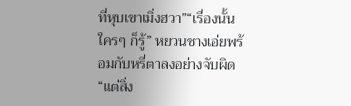ที่หุบเขาเมิ่งฮวา”“เรื่องนั้นใครๆ ก็รู้” หยวนชางเอ่ยพร้อมกับหรี่ตาลงอย่างจับผิด“แต่สิ่ง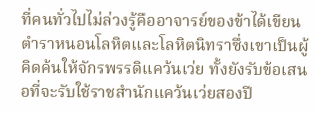ที่คนทั่วไปไม่ล่วงรู้คืออาจารย์ของข้าได้เขียนตำราหนอนโลหิตและโลหิตนิทราซึ่งเขาเป็นผู้คิดค้นให้จักรพรรดิแคว้นเว่ย ทั้งยังรับข้อเสนอที่จะรับใช้ราชสำนักแคว้นเว่ยสองปี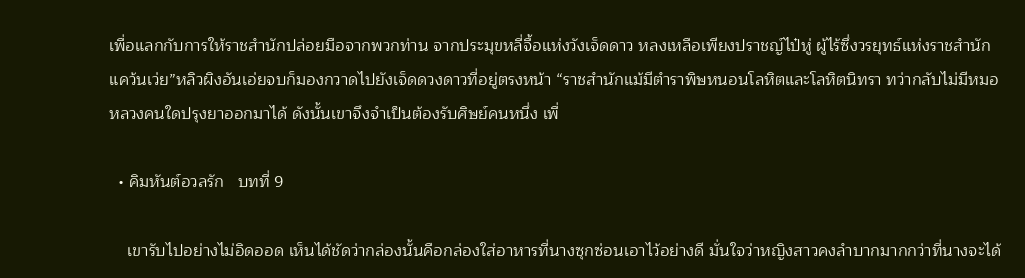เพื่อแลกกับการให้ราชสำนักปล่อยมือจากพวกท่าน จากประมุขหลี่จื้อแห่งวังเจ็ดดาว หลงเหลือเพียงปราชญ์ไป๋หู่ ผู้ไร้ซึ่งวรยุทธ์แห่งราชสำนักแคว้นเว่ย”หลิวผิงอันเอ่ยจบก็มองกวาดไปยังเจ็ดดวงดาวที่อยู่ตรงหน้า “ราชสำนักแม้มีตำราพิษหนอนโลหิตและโลหิตนิทรา ทว่ากลับไม่มีหมอหลวงคนใดปรุงยาออกมาได้ ดังนั้นเขาจึงจำเป็นต้องรับศิษย์คนหนึ่ง เพื่

  • คิมหันต์อวลรัก   บทที่ 9

    เขารับไปอย่างไม่อิดออด เห็นได้ชัดว่ากล่องนั้นคือกล่องใส่อาหารที่นางซุกซ่อนเอาไว้อย่างดี มั่นใจว่าหญิงสาวคงลำบากมากกว่าที่นางจะได้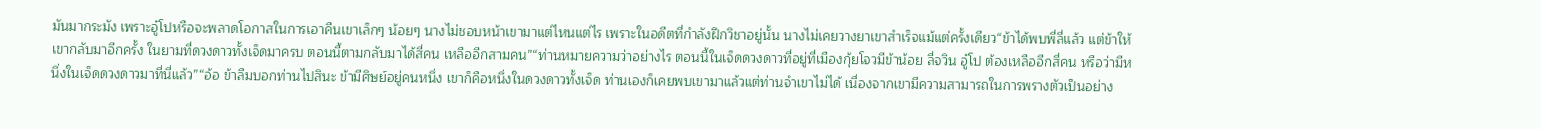มันมากระมัง เพราะอู๋โปหรือจะพลาดโอกาสในการเอาคืนเขาเล็กๆ น้อยๆ นางไม่ชอบหน้าเขามาแต่ไหนแต่ไร เพราะในอดีตที่กำลังฝึกวิชาอยู่นั้น นางไม่เคยวางยาเขาสำเร็จแม้แต่ครั้งเดียว“ข้าได้พบพี่ลี่แล้ว แต่ข้าให้เขากลับมาอีกครั้ง ในยามที่ดวงดาวทั้งเจ็ดมาครบ ตอนนี้ตามกลับมาได้สี่คน เหลืออีกสามคน”“ท่านหมายความว่าอย่างไร ตอนนี้ในเจ็ดดวงดาวที่อยู่ที่เมืองกุ้ยโจวมีข้าน้อย ลี่จวิน อู๋โป ต้องเหลืออีกสี่คน หรือว่ามีหนึ่งในเจ็ดดวงดาวมาที่นี่แล้ว”“อ้อ ข้าลืมบอกท่านไปสินะ ข้ามีศิษย์อยู่คนหนึ่ง เขาก็คือหนึ่งในดวงดาวทั้งเจ็ด ท่านเองก็เคยพบเขามาแล้วแต่ท่านจำเขาไม่ได้ เนื่องจากเขามีความสามารถในการพรางตัวเป็นอย่าง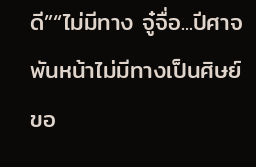ดี”“ไม่มีทาง จู๋จื่อ...ปีศาจพันหน้าไม่มีทางเป็นศิษย์ขอ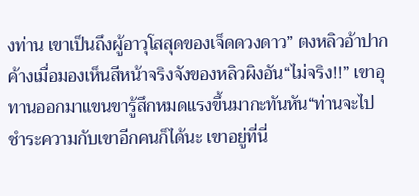งท่าน เขาเป็นถึงผู้อาวุโสสุดของเจ็ดดวงดาว” ตงหลิวอ้าปากค้างเมื่อมองเห็นสีหน้าจริงจังของหลิวผิงอัน“ไม่จริง!!” เขาอุทานออกมาแขนขารู้สึกหมดแรงขึ้นมากะทันหัน“ท่านจะไปชำระความกับเขาอีกคนก็ได้นะ เขาอยู่ที่นี่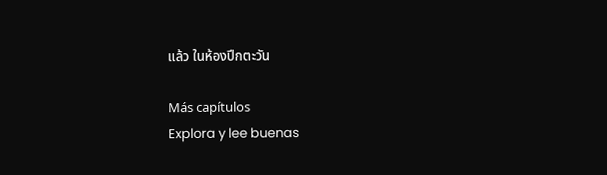แล้ว ในห้องปีกตะวัน

Más capítulos
Explora y lee buenas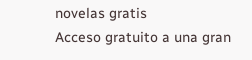novelas gratis
Acceso gratuito a una gran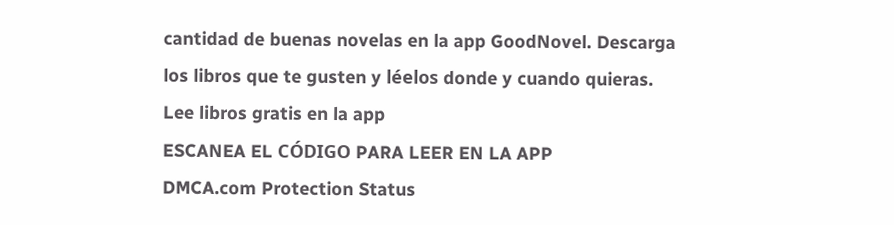cantidad de buenas novelas en la app GoodNovel. Descarga los libros que te gusten y léelos donde y cuando quieras.
Lee libros gratis en la app
ESCANEA EL CÓDIGO PARA LEER EN LA APP
DMCA.com Protection Status